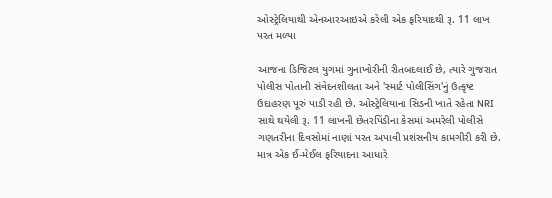ઓસ્ટ્રેલિયાથી એનઆરઆઇએ કરેલી એક ફરિયાદથી રૂ. 11 લાખ પરત મળ્યા

આજના ડિજિટલ યુગમાં ગુનાખોરીની રીતબદલાઈ છે, ત્યારે ગુજરાત પોલીસ પોતાની સંવેદનશીલતા અને 'સ્માર્ટ પોલીસિંગ'નું ઉત્કૃષ્ટ ઉદાહરણ પૂરું પાડી રહી છે. ઓસ્ટ્રેલિયાના સિડની ખાતે રહેતા NRI સાથે થયેલી રૂ. 11 લાખની છેતરપિંડીના કેસમાં અમરેલી પોલીસે ગણતરીના દિવસોમાં નાણાં પરત અપાવી પ્રશંસનીય કામગીરી કરી છે. માત્ર એક ઈ-મેઈલ ફરિયાદના આધારે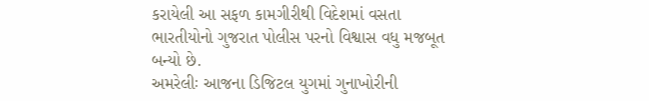કરાયેલી આ સફળ કામગીરીથી વિદેશમાં વસતા ભારતીયોનો ગુજરાત પોલીસ પરનો વિશ્વાસ વધુ મજબૂત બન્યો છે.
અમરેલીઃ આજના ડિજિટલ યુગમાં ગુનાખોરીની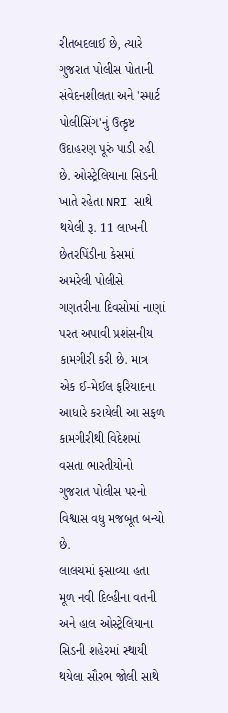રીતબદલાઈ છે, ત્યારે ગુજરાત પોલીસ પોતાની સંવેદનશીલતા અને 'સ્માર્ટ પોલીસિંગ'નું ઉત્કૃષ્ટ ઉદાહરણ પૂરું પાડી રહી છે. ઓસ્ટ્રેલિયાના સિડની ખાતે રહેતા NRI સાથે થયેલી રૂ. 11 લાખની છેતરપિંડીના કેસમાં અમરેલી પોલીસે ગણતરીના દિવસોમાં નાણાં પરત અપાવી પ્રશંસનીય કામગીરી કરી છે. માત્ર એક ઈ-મેઈલ ફરિયાદના આધારે કરાયેલી આ સફળ કામગીરીથી વિદેશમાં વસતા ભારતીયોનો ગુજરાત પોલીસ પરનો વિશ્વાસ વધુ મજબૂત બન્યો છે.
લાલચમાં ફસાવ્યા હતા
મૂળ નવી દિલ્હીના વતની અને હાલ ઓસ્ટ્રેલિયાના સિડની શહેરમાં સ્થાયી થયેલા સૌરભ જોલી સાથે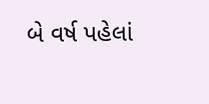બે વર્ષ પહેલાં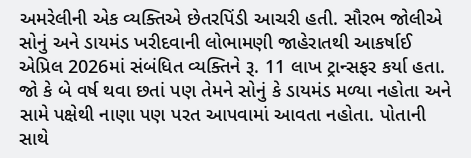અમરેલીની એક વ્યક્તિએ છેતરપિંડી આચરી હતી. સૌરભ જોલીએ સોનું અને ડાયમંડ ખરીદવાની લોભામણી જાહેરાતથી આકર્ષાઈ એપ્રિલ 2026માં સંબંધિત વ્યક્તિને રૂ. 11 લાખ ટ્રાન્સફર કર્યા હતા. જો કે બે વર્ષ થવા છતાં પણ તેમને સોનું કે ડાયમંડ મળ્યા નહોતા અને સામે પક્ષેથી નાણા પણ પરત આપવામાં આવતા નહોતા. પોતાની સાથે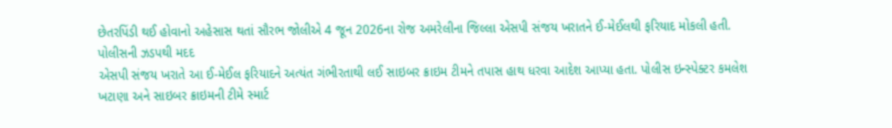છેતરપિંડી થઈ હોવાનો અહેસાસ થતાં સૌરભ જોલીએ 4 જૂન 2026ના રોજ અમરેલીના જિલ્લા એસપી સંજય ખરાતને ઈ-મેઈલથી ફરિયાદ મોકલી હતી.
પોલીસની ઝડપથી મદદ
એસપી સંજય ખરાતે આ ઈ-મેઈલ ફરિયાદને અત્યંત ગંભીરતાથી લઈ સાઇબર ક્રાઇમ ટીમને તપાસ હાથ ધરવા આદેશ આપ્યા હતા. પોલીસ ઇન્સ્પેક્ટર કમલેશ ખટાણા અને સાઇબર ક્રાઇમની ટીમે સ્માર્ટ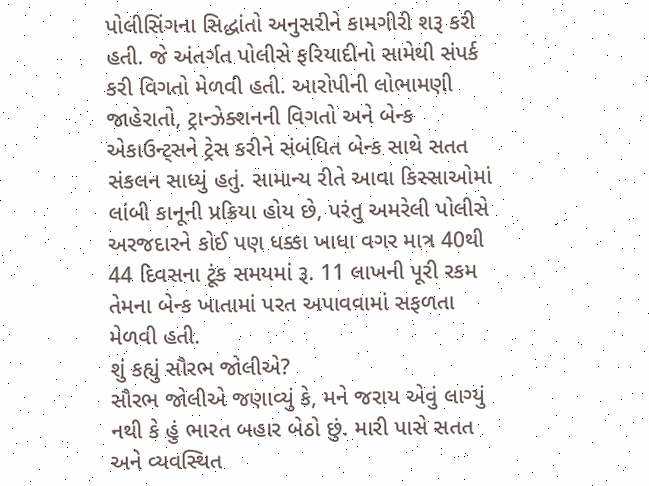પોલીસિંગના સિદ્ધાંતો અનુસરીને કામગીરી શરૂ કરી હતી. જે અંતર્ગત પોલીસે ફરિયાદીનો સામેથી સંપર્ક કરી વિગતો મેળવી હતી. આરોપીની લોભામણી જાહેરાતો, ટ્રાન્ઝેક્શનની વિગતો અને બેન્ક એકાઉન્ટ્સને ટ્રેસ કરીને સંબંધિત બેન્ક સાથે સતત સંકલન સાધ્યું હતું. સામાન્ય રીતે આવા કિસ્સાઓમાં લાંબી કાનૂની પ્રક્રિયા હોય છે, પરંતુ અમરેલી પોલીસે અરજદારને કોઈ પણ ધક્કા ખાધા વગર માત્ર 40થી 44 દિવસના ટૂંક સમયમાં રૂ. 11 લાખની પૂરી રકમ તેમના બેન્ક ખાતામાં પરત અપાવવામાં સફળતા મેળવી હતી.
શું કહ્યું સૌરભ જોલીએ?
સૌરભ જોલીએ જણાવ્યું કે, મને જરાય એવું લાગ્યું નથી કે હું ભારત બહાર બેઠો છું. મારી પાસે સતત અને વ્યવસ્થિત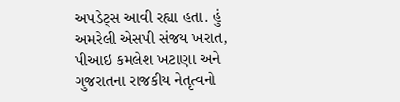અપડેટ્સ આવી રહ્યા હતા. હું અમરેલી એસપી સંજય ખરાત, પીઆઇ કમલેશ ખટાણા અને ગુજરાતના રાજકીય નેતૃત્વનો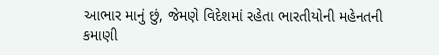આભાર માનું છું, જેમણે વિદેશમાં રહેતા ભારતીયોની મહેનતની કમાણી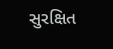સુરક્ષિત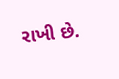રાખી છે.